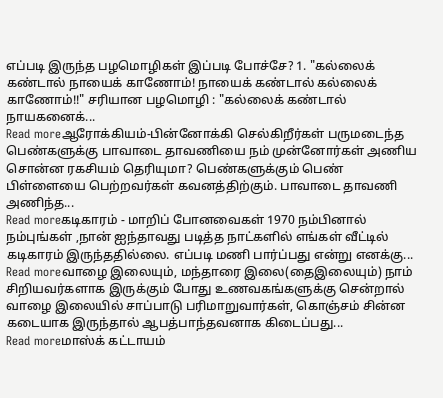எப்படி இருந்த பழமொழிகள் இப்படி போச்சே? 1. "கல்லைக் கண்டால் நாயைக் காணோம்! நாயைக் கண்டால் கல்லைக் காணோம்!!" சரியான பழமொழி : "கல்லைக் கண்டால் நாயகனைக்...
Read moreஆரோக்கியம்-பின்னோக்கி செல்கிறீர்கள் பருமடைந்த பெண்களுக்கு பாவாடை தாவணியை நம் முன்னோர்கள் அணிய சொன்ன ரகசியம் தெரியுமா? பெண்களுக்கும் பெண் பிள்ளையை பெற்றவர்கள் கவனத்திற்கும். பாவாடை தாவணி அணிந்த...
Read moreகடிகாரம் - மாறிப் போனவைகள் 1970 நம்பினால் நம்புங்கள் ,நான் ஐந்தாவது படித்த நாட்களில் எங்கள் வீட்டில் கடிகாரம் இருந்ததில்லை. எப்படி மணி பார்ப்பது என்று எனக்கு...
Read moreவாழை இலையும், மந்தாரை இலை(தைஇலையும்) நாம் சிறியவர்களாக இருக்கும் போது உணவகங்களுக்கு சென்றால் வாழை இலையில் சாப்பாடு பரிமாறுவார்கள், கொஞ்சம் சின்ன கடையாக இருந்தால் ஆபத்பாந்தவனாக கிடைப்பது...
Read moreமாஸ்க் கட்டாயம்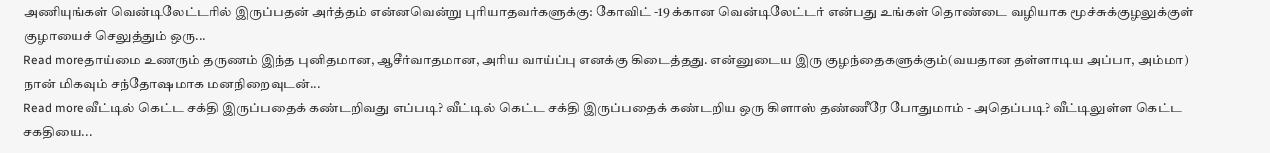அணியுங்கள் வென்டிலேட்டரில் இருப்பதன் அர்த்தம் என்னவென்று புரியாதவர்களுக்கு: கோவிட் -19 க்கான வென்டிலேட்டர் என்பது உங்கள் தொண்டை வழியாக மூச்சுக்குழலுக்குள் குழாயைச் செலுத்தும் ஒரு...
Read moreதாய்மை உணரும் தருணம் இந்த புனிதமான, ஆசீர்வாதமான, அரிய வாய்ப்பு எனக்கு கிடைத்தது. என்னுடைய இரு குழந்தைகளுக்கும்(வயதான தள்ளாடிய அப்பா, அம்மா) நான் மிகவும் சந்தோஷமாக மனநிறைவுடன்...
Read moreவீட்டில் கெட்ட சக்தி இருப்பதைக் கண்டறிவது எப்படி? வீட்டில் கெட்ட சக்தி இருப்பதைக் கண்டறிய ஒரு கிளாஸ் தண்ணீரே போதுமாம் - அதெப்படி? வீட்டிலுள்ள கெட்ட சகதியை...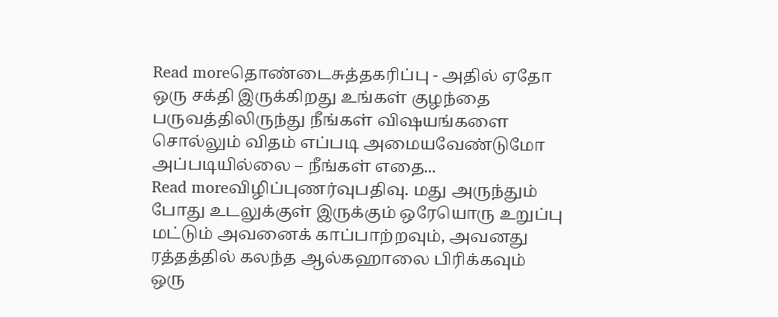Read moreதொண்டைசுத்தகரிப்பு - அதில் ஏதோ ஒரு சக்தி இருக்கிறது உங்கள் குழந்தை பருவத்திலிருந்து நீங்கள் விஷயங்களை சொல்லும் விதம் எப்படி அமையவேண்டுமோ அப்படியில்லை – நீங்கள் எதை...
Read moreவிழிப்புணர்வுபதிவு. மது அருந்தும் போது உடலுக்குள் இருக்கும் ஒரேயொரு உறுப்பு மட்டும் அவனைக் காப்பாற்றவும், அவனது ரத்தத்தில் கலந்த ஆல்கஹாலை பிரிக்கவும் ஒரு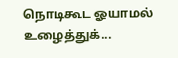நொடிகூட ஓயாமல் உழைத்துக்...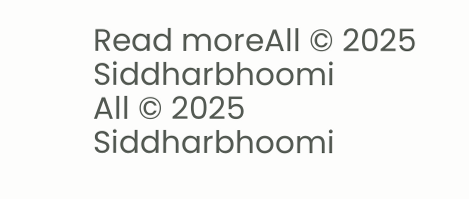Read moreAll © 2025 Siddharbhoomi
All © 2025 Siddharbhoomi